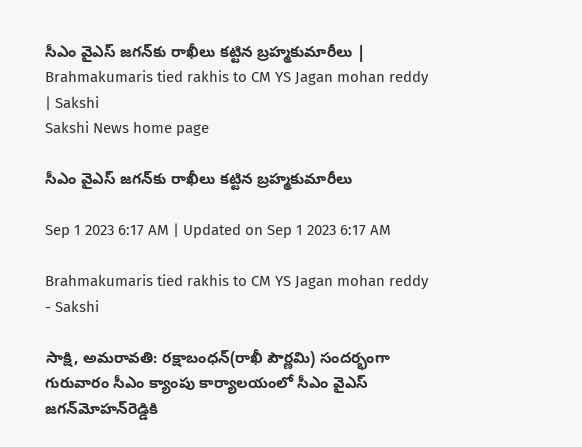సీఎం వైఎస్‌ జగన్‌కు రాఖీలు కట్టిన బ్రహ్మకుమారీలు | Brahmakumaris tied rakhis to CM YS Jagan mohan reddy | Sakshi
Sakshi News home page

సీఎం వైఎస్‌ జగన్‌కు రాఖీలు కట్టిన బ్రహ్మకుమారీలు

Sep 1 2023 6:17 AM | Updated on Sep 1 2023 6:17 AM

Brahmakumaris tied rakhis to CM YS Jagan mohan reddy  - Sakshi

సాక్షి, అమరావతి: రక్షాబంధన్‌(రాఖీ పౌర్ణమి) సందర్భంగా గురువారం సీఎం క్యాంపు కార్యాలయంలో సీఎం వైఎస్‌ జగన్‌మోహన్‌రెడ్డికి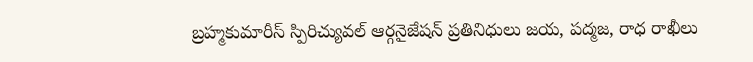బ్రహ్మకుమారీస్‌ స్పిరిచ్యువల్‌ ఆర్గనైజేషన్‌ ప్రతినిధులు జయ, పద్మజ, రాధ రాఖీలు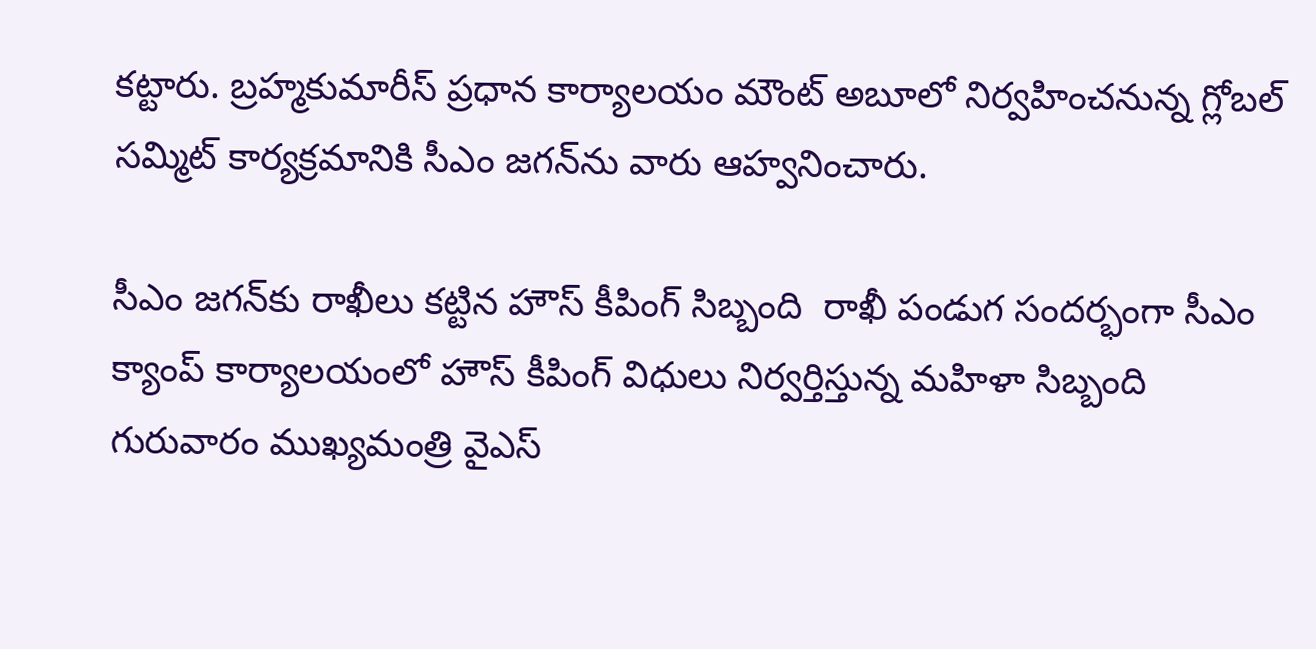కట్టారు. బ్రహ్మకుమారీస్‌ ప్రధాన కార్యాలయం మౌంట్‌ అబూలో నిర్వహించనున్న గ్లోబల్‌ సమ్మిట్‌ కార్యక్రమానికి సీఎం జగన్‌ను వారు ఆహ్వనించారు.

సీఎం జగన్‌కు రాఖీలు కట్టిన హౌస్‌ కీపింగ్‌ సిబ్బంది  రాఖీ పండుగ సందర్భంగా సీఎం క్యాంప్‌ కార్యాలయంలో హౌస్‌ కీపింగ్‌ విధులు నిర్వర్తిస్తున్న మహిళా సిబ్బంది గురువారం ముఖ్యమంత్రి వైఎస్‌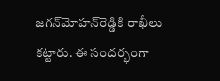జగన్‌మోహన్‌రెడ్డికి రాఖీలు కట్టారు. ఈ సందర్భంగా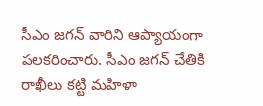సీఎం జగన్‌ వారిని ఆప్యాయంగా పలకరించారు. సీఎం జగన్‌ చేతికి రాఖీలు కట్టి మహిళా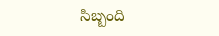సిబ్బంది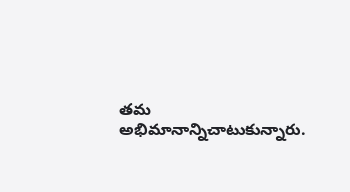తమ అభిమానాన్నిచాటుకున్నారు.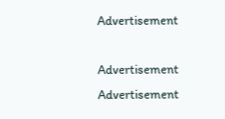Advertisement

Advertisement
Advertisement